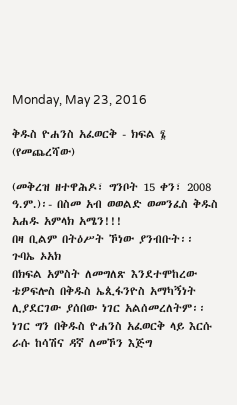Monday, May 23, 2016

ቅዱስ ዮሐንስ አፈወርቅ - ክፍል ፮ (የመጨረሻው)

(መቅረዝ ዘተዋሕዶ፣ ግንቦት 15 ቀን፣ 2008 ዓ.ም.)፡- በስመ አብ ወወልድ ወመንፈስ ቅዱስ አሐዱ አምላክ አሜን!!!
በዛ ቢልም በትዕሥት ኾነው ያንብቡት፡፡
ጉባኤ ኦአክ
በክፍል አምስት ለመግለጽ እንደተሞከረው ቴዎፍሎስ በቅዱስ ኤጲፋንዮስ አማካኝነት ሊያደርገው ያሰበው ነገር አልሰመረለትም፡፡ ነገር ግን በቅዱስ ዮሐንስ አፈወርቅ ላይ እርሱ ራሱ ከሳሽና ዳኛ ለመኾን እጅግ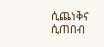ሲጨነቅና ሲጠበብ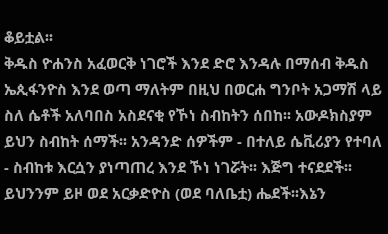ቆይቷል፡፡
ቅዱስ ዮሐንስ አፈወርቅ ነገሮች እንደ ድሮ እንዳሉ በማሰብ ቅዱስ ኤጲፋንዮስ እንደ ወጣ ማለትም በዚህ በወርሐ ግንቦት አጋማሽ ላይ ስለ ሴቶች አለባበስ አስደናቂ የኾነ ስብከትን ሰበከ፡፡ አውዶክስያም ይህን ስብከት ሰማች፡፡ አንዳንድ ሰዎችም - በተለይ ሴቪሪያን የተባለ - ስብከቱ እርሷን ያነጣጠረ እንደ ኾነ ነገሯት፡፡ እጅግ ተናደደች፡፡ ይህንንም ይዞ ወደ አርቃድዮስ (ወደ ባለቤቷ) ሔደች፡፡እኔን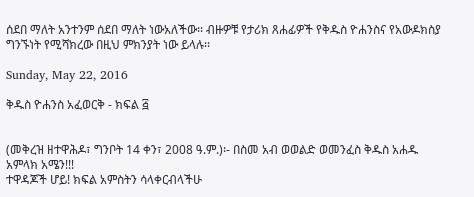ሰደበ ማለት አንተንም ሰደበ ማለት ነውአለችው፡፡ ብዙዎቹ የታሪክ ጸሐፊዎች የቅዱስ ዮሐንስና የአውዶክስያ ግንኙነት የሚሻክረው በዚህ ምክንያት ነው ይላሉ፡፡

Sunday, May 22, 2016

ቅዱስ ዮሐንስ አፈወርቅ - ክፍል ፭


(መቅረዝ ዘተዋሕዶ፣ ግንቦት 14 ቀን፣ 2008 ዓ.ም.)፡- በስመ አብ ወወልድ ወመንፈስ ቅዱስ አሐዱ አምላክ አሜን!!!
ተዋዳጆች ሆይ! ክፍል አምስትን ሳላቀርብላችሁ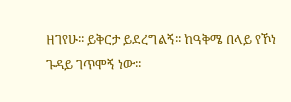ዘገየሁ፡፡ ይቅርታ ይደረግልኝ፡፡ ከዓቅሜ በላይ የኾነ ጉዳይ ገጥሞኝ ነው፡፡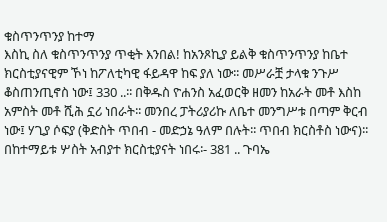ቁስጥንጥንያ ከተማ
እስኪ ስለ ቁስጥንጥንያ ጥቂት እንበል! ከአንጾኪያ ይልቅ ቁስጥንጥንያ ከቤተ ክርስቲያናዊም ኾነ ከፖለቲካዊ ፋይዳዋ ከፍ ያለ ነው፡፡ መሥራቿ ታላቁ ንጉሥ ቆስጠንጢኖስ ነው፤ 330 ..፡፡ በቅዱስ ዮሐንስ አፈወርቅ ዘመን ከአራት መቶ እስከ አምስት መቶ ሺሕ ኗሪ ነበራት፡፡ መንበረ ፓትሪያሪኩ ለቤተ መንግሥቱ በጣም ቅርብ ነው፤ ሃጊያ ሶፍያ (ቅድስት ጥበብ - መድኃኔ ዓለም በሉት፡፡ ጥበብ ክርስቶስ ነውና)፡፡ በከተማይቱ ሦስት አብያተ ክርስቲያናት ነበሩ፡- 381 .. ጉባኤ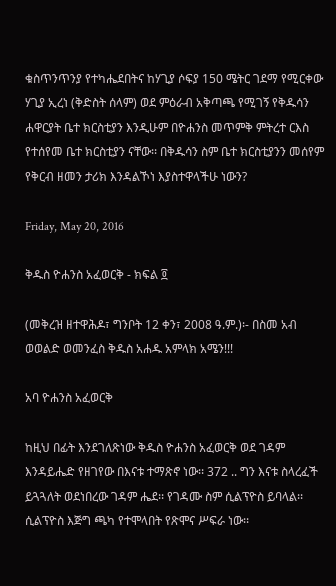ቁስጥንጥንያ የተካሔደበትና ከሃጊያ ሶፍያ 150 ሜትር ገደማ የሚርቀው ሃጊያ ኢረነ (ቅድስት ሰላም) ወደ ምዕራብ አቅጣጫ የሚገኝ የቅዱሳን ሐዋርያት ቤተ ክርስቲያን እንዲሁም በዮሐንስ መጥምቅ ምትረተ ርእስ የተሰየመ ቤተ ክርስቲያን ናቸው፡፡ በቅዱሳን ስም ቤተ ክርስቲያንን መሰየም የቅርብ ዘመን ታሪክ እንዳልኾነ እያስተዋላችሁ ነውን?

Friday, May 20, 2016

ቅዱስ ዮሐንስ አፈወርቅ - ክፍል ፬

(መቅረዝ ዘተዋሕዶ፣ ግንቦት 12 ቀን፣ 2008 ዓ.ም.)፡- በስመ አብ ወወልድ ወመንፈስ ቅዱስ አሐዱ አምላክ አሜን!!!

አባ ዮሐንስ አፈወርቅ

ከዚህ በፊት እንደገለጽነው ቅዱስ ዮሐንስ አፈወርቅ ወደ ገዳም እንዳይሔድ የዘገየው በእናቱ ተማጽኖ ነው፡፡ 372 .. ግን እናቱ ስላረፈች ይጓጓለት ወደነበረው ገዳም ሔደ፡፡ የገዳሙ ስም ሲልፕዮስ ይባላል፡፡ ሲልፕዮስ እጅግ ጫካ የተሞላበት የጽሞና ሥፍራ ነው፡፡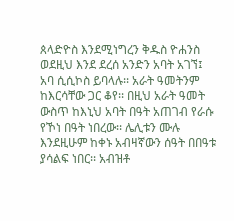ጰላድዮስ እንደሚነግረን ቅዱስ ዮሐንስ ወደዚህ እንደ ደረሰ አንድን አባት አገኘ፤ አባ ሲሲኮስ ይባላሉ፡፡ አራት ዓመትንም ከእርሳቸው ጋር ቆየ፡፡ በዚህ አራት ዓመት ውስጥ ከእኒህ አባት በዓት አጠገብ የራሱ የኾነ በዓት ነበረው፡፡ ሌሊቱን ሙሉ እንደዚሁም ከቀኑ አብዛኛውን ሰዓት በበዓቱ ያሳልፍ ነበር፡፡ አብዝቶ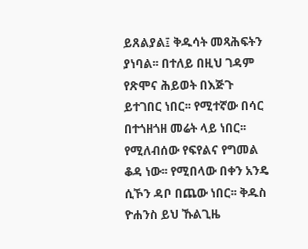ይጸልያል፤ ቅዱሳት መጻሕፍትን ያነባል፡፡ በተለይ በዚህ ገዳም የጽሞና ሕይወት በእጅጉ ይተገበር ነበር፡፡ የሚተኛው በሳር በተጎዘጎዘ መሬት ላይ ነበር፡፡ የሚለብሰው የፍየልና የግመል ቆዳ ነው፡፡ የሚበላው በቀን አንዴ ሲኾን ዳቦ በጨው ነበር፡፡ ቅዱስ ዮሐንስ ይህ ኹልጊዜ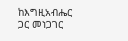ከእግዚአብሔር ጋር መነጋገር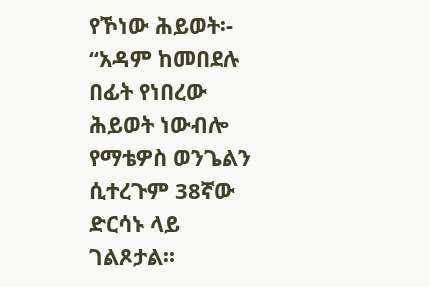የኾነው ሕይወት፡- “አዳም ከመበደሉ በፊት የነበረው ሕይወት ነውብሎ የማቴዎስ ወንጌልን ሲተረጉም 38ኛው ድርሳኑ ላይ ገልጾታል፡፡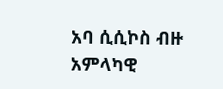አባ ሲሲኮስ ብዙ አምላካዊ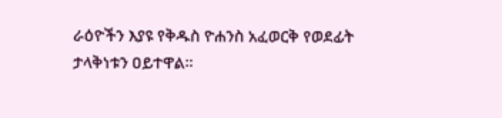ራዕዮችን እያዩ የቅዱስ ዮሐንስ አፈወርቅ የወደፊት ታላቅነቱን ዐይተዋል፡፡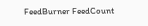FeedBurner FeedCount